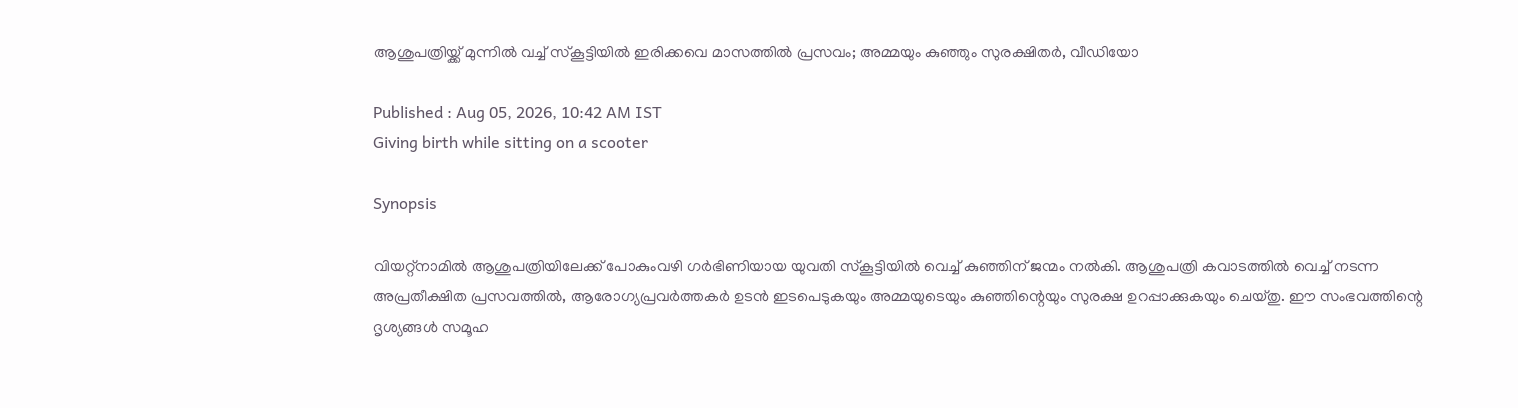ആശുപത്രിയ്ക്ക് മുന്നിൽ വച്ച് സ്കൂട്ടിയിൽ ഇരിക്കവെ മാസത്തിൽ പ്രസവം; അമ്മയും കുഞ്ഞും സുരക്ഷിതർ, വീഡിയോ

Published : Aug 05, 2026, 10:42 AM IST
Giving birth while sitting on a scooter

Synopsis

വിയറ്റ്നാമിൽ ആശുപത്രിയിലേക്ക് പോകുംവഴി ഗർഭിണിയായ യുവതി സ്കൂട്ടിയിൽ വെച്ച് കുഞ്ഞിന് ജന്മം നൽകി. ആശുപത്രി കവാടത്തിൽ വെച്ച് നടന്ന അപ്രതീക്ഷിത പ്രസവത്തിൽ, ആരോഗ്യപ്രവർത്തകർ ഉടൻ ഇടപെടുകയും അമ്മയുടെയും കുഞ്ഞിന്റെയും സുരക്ഷ ഉറപ്പാക്കുകയും ചെയ്തു. ഈ സംഭവത്തിന്റെ ദൃശ്യങ്ങൾ സമൂഹ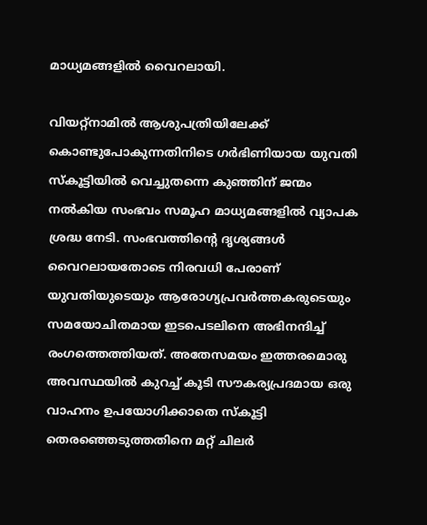മാധ്യമങ്ങളിൽ വൈറലായി.

വിയറ്റ്നാമിൽ ആശുപത്രിയിലേക്ക് കൊണ്ടുപോകുന്നതിനിടെ ഗർഭിണിയായ യുവതി സ്കൂട്ടിയിൽ വെച്ചുതന്നെ കുഞ്ഞിന് ജന്മം നൽകിയ സംഭവം സമൂഹ മാധ്യമങ്ങളിൽ വ്യാപക ശ്രദ്ധ നേടി. സംഭവത്തിന്‍റെ ദൃശ്യങ്ങൾ വൈറലായതോടെ നിരവധി പേരാണ് യുവതിയുടെയും ആരോഗ്യപ്രവർത്തകരുടെയും സമയോചിതമായ ഇടപെടലിനെ അഭിനന്ദിച്ച് രംഗത്തെത്തിയത്. അതേസമയം ഇത്തരമൊരു അവസ്ഥയിൽ കുറച്ച് കൂടി സൗകര്യപ്രദമായ ഒരു വാഹനം ഉപയോഗിക്കാതെ സ്കൂട്ടി തെരഞ്ഞെടുത്തതിനെ മറ്റ് ചിലർ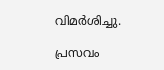വിമർശിച്ചു.

പ്രസവം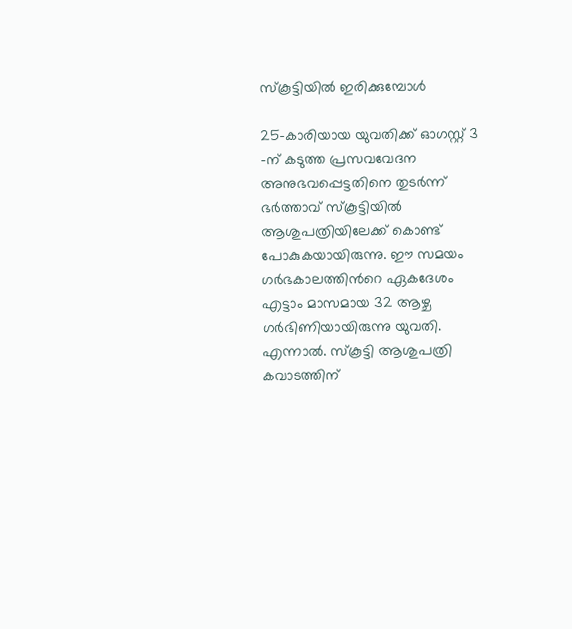സ്കൂട്ടിയിൽ ഇരിക്കുമ്പോൾ

25-കാരിയായ യുവതിക്ക് ഓഗസ്റ്റ് 3 -ന് കടുത്ത പ്രസവവേദന അനുഭവപ്പെട്ടതിനെ തുടർന്ന് ഭർത്താവ് സ്കൂട്ടിയിൽ ആശുപത്രിയിലേക്ക് കൊണ്ട് പോകുകയായിരുന്നു. ഈ സമയം ഗർഭകാലത്തിന്‍റെ ഏകദേശം എട്ടാം മാസമായ 32 ആഴ്ച ഗർഭിണിയായിരുന്നു യുവതി. എന്നാൽ. സ്കൂട്ടി ആശുപത്രി കവാടത്തിന്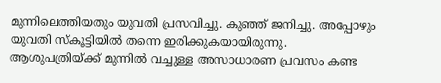മുന്നിലെത്തിയതും യുവതി പ്രസവിച്ചു. കുഞ്ഞ് ജനിച്ചു. അപ്പോഴും യുവതി സ്കൂട്ടിയിൽ തന്നെ ഇരിക്കുകയായിരുന്നു. ആശുപത്രിയ്ക്ക് മുന്നിൽ വച്ചുള്ള അസാധാരണ പ്രവസം കണ്ട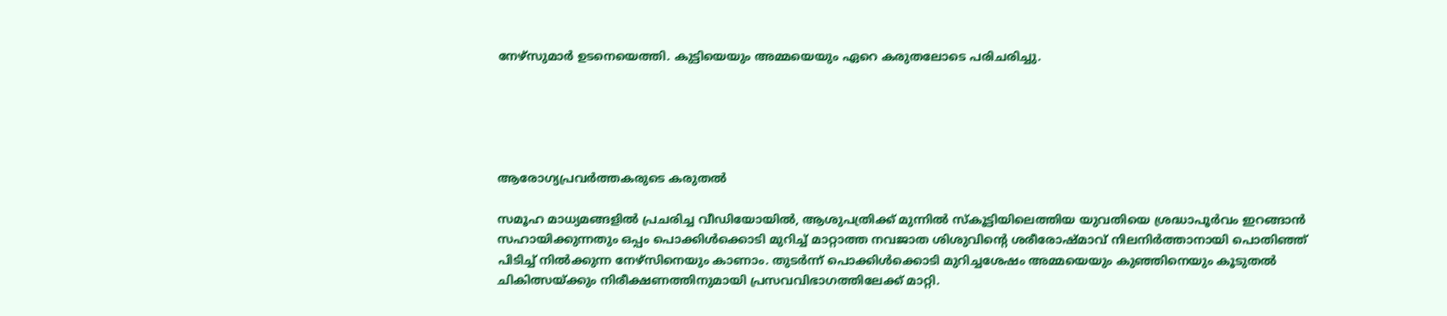നേഴ്സുമാർ ഉടനെയെത്തി. കുട്ടിയെയും അമ്മയെയും ഏറെ കരുതലോടെ പരിചരിച്ചു.





ആരോഗ്യപ്രവർത്തകരുടെ കരുതൽ

സമൂഹ മാധ്യമങ്ങളിൽ പ്രചരിച്ച വീഡിയോയിൽ, ആശുപത്രിക്ക് മുന്നിൽ സ്കൂട്ടിയിലെത്തിയ യുവതിയെ ശ്രദ്ധാപൂർവം ഇറങ്ങാൻ സഹായിക്കുന്നതും ഒപ്പം പൊക്കിൾക്കൊടി മുറിച്ച് മാറ്റാത്ത നവജാത ശിശുവിന്‍റെ ശരീരോഷ്മാവ് നിലനിർത്താനായി പൊതിഞ്ഞ് പിടിച്ച് നിൽക്കുന്ന നേഴ്സിനെയും കാണാം. തുടർന്ന് പൊക്കിൾക്കൊടി മുറിച്ചശേഷം അമ്മയെയും കുഞ്ഞിനെയും കൂടുതൽ ചികിത്സയ്ക്കും നിരീക്ഷണത്തിനുമായി പ്രസവവിഭാഗത്തിലേക്ക് മാറ്റി.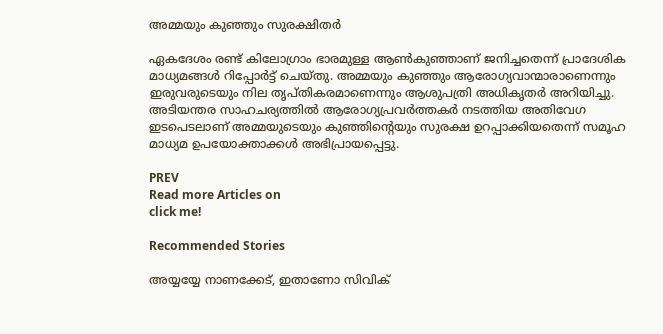അമ്മയും കുഞ്ഞും സുരക്ഷിതർ

ഏകദേശം രണ്ട് കിലോഗ്രാം ഭാരമുള്ള ആൺകുഞ്ഞാണ് ജനിച്ചതെന്ന് പ്രാദേശിക മാധ്യമങ്ങൾ റിപ്പോർട്ട് ചെയ്തു. അമ്മയും കുഞ്ഞും ആരോഗ്യവാന്മാരാണെന്നും ഇരുവരുടെയും നില തൃപ്തികരമാണെന്നും ആശുപത്രി അധികൃതർ അറിയിച്ചു. അടിയന്തര സാഹചര്യത്തിൽ ആരോഗ്യപ്രവർത്തകർ നടത്തിയ അതിവേഗ ഇടപെടലാണ് അമ്മയുടെയും കുഞ്ഞിന്‍റെയും സുരക്ഷ ഉറപ്പാക്കിയതെന്ന് സമൂഹ മാധ്യമ ഉപയോക്താക്കൾ അഭിപ്രായപ്പെട്ടു.

PREV
Read more Articles on
click me!

Recommended Stories

അയ്യയ്യേ നാണക്കേട്, ഇതാണോ സിവിക്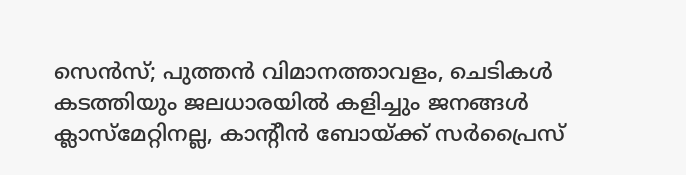സെന്‍സ്; പുത്തന്‍ വിമാനത്താവളം, ചെടികൾ കടത്തിയും ജലധാരയിൽ കളിച്ചും ജനങ്ങൾ
ക്ലാസ്‌മേറ്റിനല്ല, കാന്റീൻ ബോയ്‍ക്ക് സർപ്രൈസ്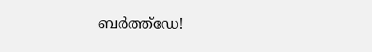ബർത്ത്‌ഡേ!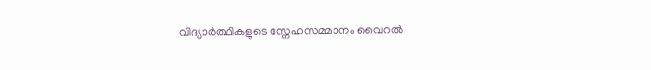വിദ്യാർത്ഥികളുടെ സ്നേഹസമ്മാനം വൈറൽ